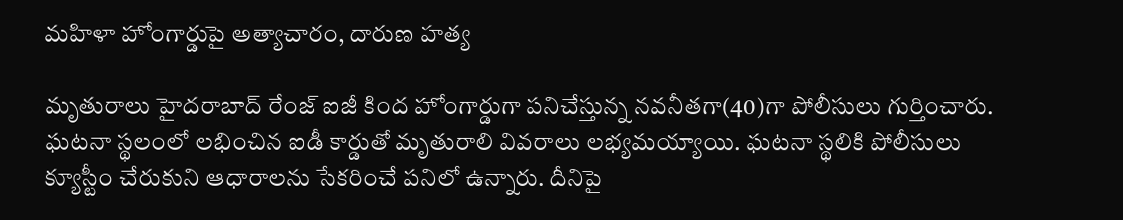మహిళా హోంగార్డుపై అత్యాచారం, దారుణ హత్య

మృతురాలు హైదరాబాద్ రేంజ్ ఐజీ కింద హోంగార్డుగా పనిచేస్తున్న నవనీతగా(40)గా పోలీసులు గుర్తించారు. ఘటనా స్థలంలో లభించిన ఐడీ కార్డుతో మృతురాలి వివరాలు లభ్యమయ్యాయి. ఘటనా స్థలికి పోలీసులు క్యూస్టీం చేరుకుని ఆధారాలను సేకరించే పనిలో ఉన్నారు. దీనిపై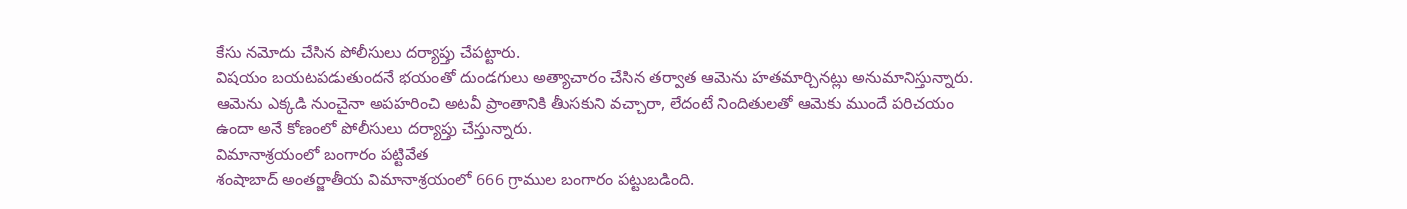కేసు నమోదు చేసిన పోలీసులు దర్యాప్తు చేపట్టారు.
విషయం బయటపడుతుందనే భయంతో దుండగులు అత్యాచారం చేసిన తర్వాత ఆమెను హతమార్చినట్లు అనుమానిస్తున్నారు. ఆమెను ఎక్కడి నుంచైనా అపహరించి అటవీ ప్రాంతానికి తీుసకుని వచ్చారా, లేదంటే నిందితులతో ఆమెకు ముందే పరిచయం ఉందా అనే కోణంలో పోలీసులు దర్యాప్తు చేస్తున్నారు.
విమానాశ్రయంలో బంగారం పట్టివేత
శంషాబాద్ అంతర్జాతీయ విమానాశ్రయంలో 666 గ్రాముల బంగారం పట్టుబడింది.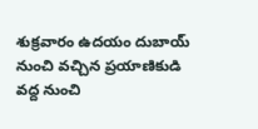శుక్రవారం ఉదయం దుబాయ్ నుంచి వచ్చిన ప్రయాణికుడి వద్ద నుంచి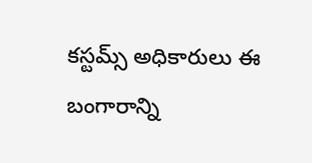కస్టమ్స్ అధికారులు ఈ బంగారాన్ని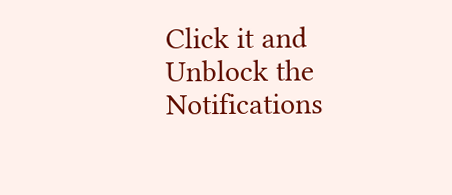Click it and Unblock the Notifications